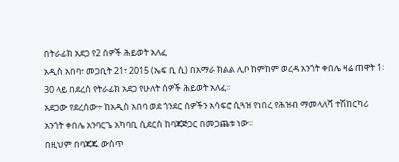በትራፊክ አደጋ የ2 ሰዎች ሕይወት አለፈ
አዲስ አበባ፣ መጋቢት 21፣ 2015 (ኤፍ ቢ ሲ) በአማራ ክልል ሊቦ ከምከም ወረዳ አንጎት ቀበሌ ዛሬ ጠዋት 1፡30 ላይ በደረሰ የትራፊክ አደጋ የሁለት ሰዎች ሕይወት አለፈ፡፡
አደጋው የደረሰው÷ ከአዲስ አበባ ወደ ጎንደር ሰዎችን አሳፍሮ ሲጓዝ የነበረ የሕዝብ ማመላለሻ ተሽከርካሪ አንጎት ቀበሌ አንባርጌ አካባቢ ሲደርስ ከባጃጅጋር በመጋጨቱ ነው፡፡
በዚህም በባጃጁ ውስጥ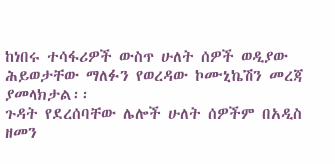ከነበሩ ተሳፋሪዎች ውስጥ ሁለት ሰዎች ወዲያው ሕይወታቸው ማለፉን የወረዳው ኮሙኒኬሽን መረጃ ያመላክታል፡፡
ጉዳት የደረሰባቸው ሌሎች ሁለት ሰዎችም በአዲስ ዘመን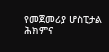የመጀመሪያ ሆስፒታል ሕክምና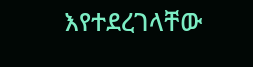እየተደረገላቸው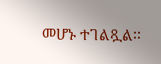መሆኑ ተገልጿል፡፡